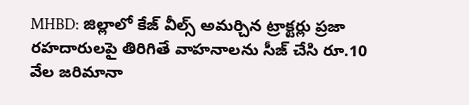MHBD: జిల్లాలో కేజ్ వీల్స్ అమర్చిన ట్రాక్టర్లు ప్రజా రహదారులపై తిరిగితే వాహనాలను సీజ్ చేసి రూ.10 వేల జరిమానా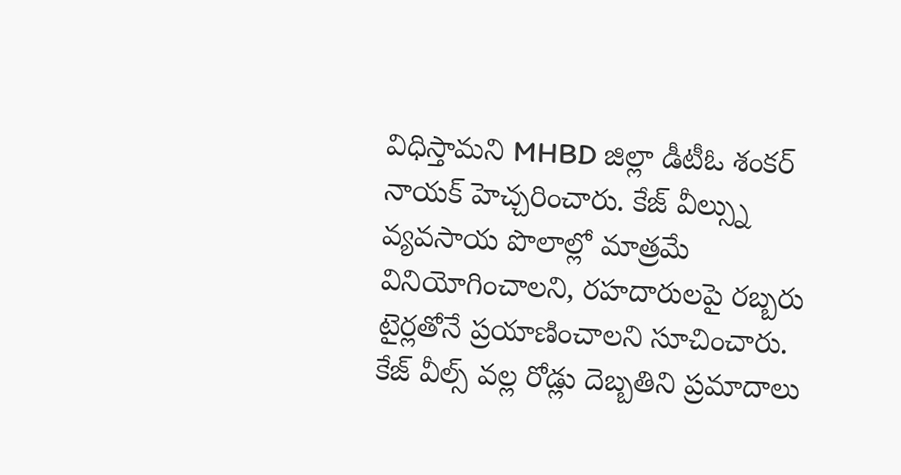విధిస్తామని MHBD జిల్లా డీటీఓ శంకర్ నాయక్ హెచ్చరించారు. కేజ్ వీల్స్ను వ్యవసాయ పొలాల్లో మాత్రమే వినియోగించాలని, రహదారులపై రబ్బరు టైర్లతోనే ప్రయాణించాలని సూచించారు. కేజ్ వీల్స్ వల్ల రోడ్లు దెబ్బతిని ప్రమాదాలు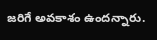జరిగే అవకాశం ఉందన్నారు.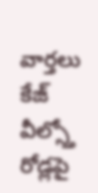వార్తలు
కేజ్ వీల్స్తో రోడ్లపై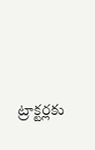ట్రాక్టర్లకు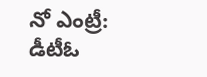నో ఎంట్రీ: డీటీఓ